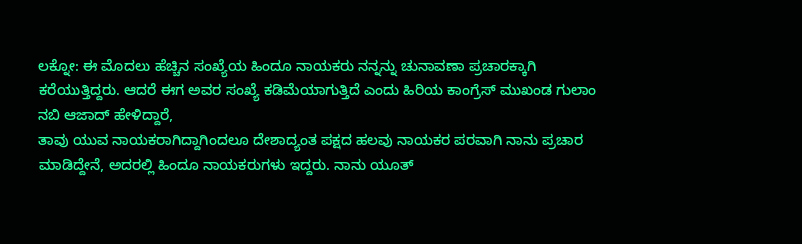ಲಕ್ನೋ: ಈ ಮೊದಲು ಹೆಚ್ಚಿನ ಸಂಖ್ಯೆಯ ಹಿಂದೂ ನಾಯಕರು ನನ್ನನ್ನು ಚುನಾವಣಾ ಪ್ರಚಾರಕ್ಕಾಗಿ ಕರೆಯುತ್ತಿದ್ದರು. ಆದರೆ ಈಗ ಅವರ ಸಂಖ್ಯೆ ಕಡಿಮೆಯಾಗುತ್ತಿದೆ ಎಂದು ಹಿರಿಯ ಕಾಂಗ್ರೆಸ್ ಮುಖಂಡ ಗುಲಾಂ ನಬಿ ಆಜಾದ್ ಹೇಳಿದ್ದಾರೆ,
ತಾವು ಯುವ ನಾಯಕರಾಗಿದ್ದಾಗಿಂದಲೂ ದೇಶಾದ್ಯಂತ ಪಕ್ಷದ ಹಲವು ನಾಯಕರ ಪರವಾಗಿ ನಾನು ಪ್ರಚಾರ ಮಾಡಿದ್ದೇನೆ, ಅದರಲ್ಲಿ ಹಿಂದೂ ನಾಯಕರುಗಳು ಇದ್ದರು. ನಾನು ಯೂತ್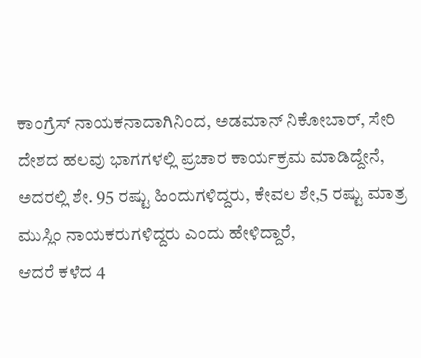ಕಾಂಗ್ರೆಸ್ ನಾಯಕನಾದಾಗಿನಿಂದ, ಅಡಮಾನ್ ನಿಕೋಬಾರ್, ಸೇರಿ ದೇಶದ ಹಲವು ಭಾಗಗಳಲ್ಲಿ ಪ್ರಚಾರ ಕಾರ್ಯಕ್ರಮ ಮಾಡಿದ್ದೇನೆ, ಅದರಲ್ಲಿ ಶೇ. 95 ರಷ್ಟು ಹಿಂದುಗಳಿದ್ದರು, ಕೇವಲ ಶೇ,5 ರಷ್ಟು ಮಾತ್ರ ಮುಸ್ಲಿಂ ನಾಯಕರುಗಳಿದ್ದರು ಎಂದು ಹೇಳಿದ್ದಾರೆ,
ಆದರೆ ಕಳೆದ 4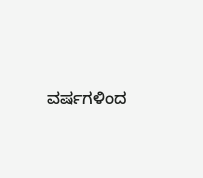ವರ್ಷಗಳಿಂದ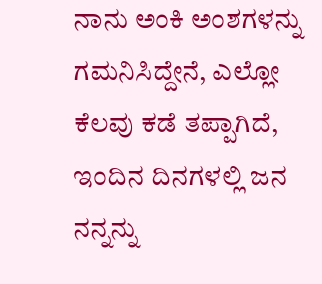ನಾನು ಅಂಕಿ ಅಂಶಗಳನ್ನು ಗಮನಿಸಿದ್ದೇನೆ, ಎಲ್ಲೋ ಕೆಲವು ಕಡೆ ತಪ್ಪಾಗಿದೆ, ಇಂದಿನ ದಿನಗಳಲ್ಲಿ ಜನ ನನ್ನನ್ನು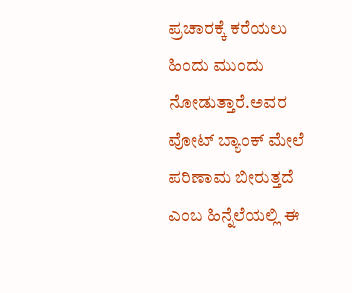ಪ್ರಚಾರಕ್ಕೆ ಕರೆಯಲು ಹಿಂದು ಮುಂದು ನೋಡುತ್ತಾರೆ.ಅವರ ವೋಟ್ ಬ್ಯಾಂಕ್ ಮೇಲೆ ಪರಿಣಾಮ ಬೀರುತ್ತದೆ ಎಂಬ ಹಿನ್ನೆಲೆಯಲ್ಲಿ ಈ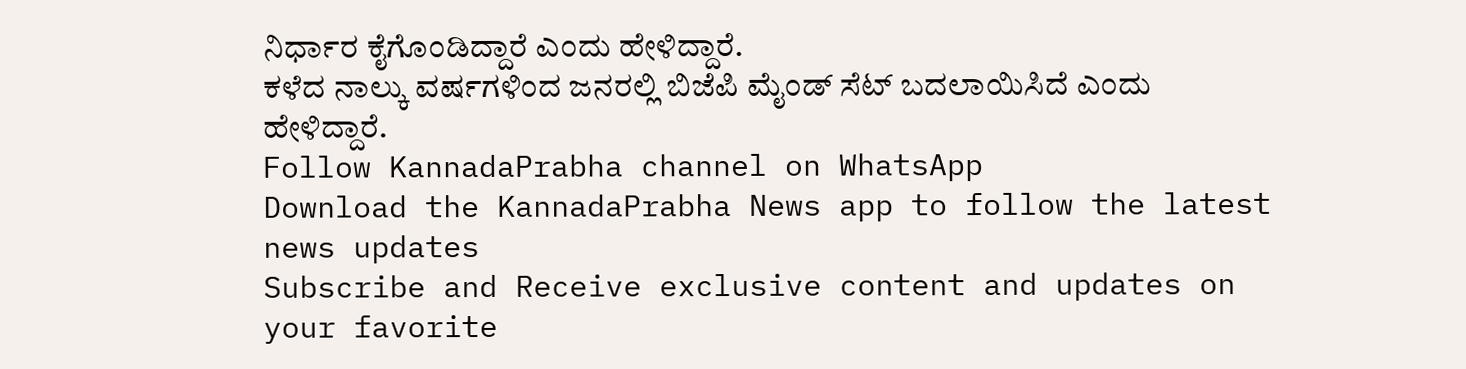ನಿರ್ಧಾರ ಕೈಗೊಂಡಿದ್ದಾರೆ ಎಂದು ಹೇಳಿದ್ದಾರೆ.
ಕಳೆದ ನಾಲ್ಕು ವರ್ಷಗಳಿಂದ ಜನರಲ್ಲಿ ಬಿಜೆಪಿ ಮೈಂಡ್ ಸೆಟ್ ಬದಲಾಯಿಸಿದೆ ಎಂದು ಹೇಳಿದ್ದಾರೆ.
Follow KannadaPrabha channel on WhatsApp
Download the KannadaPrabha News app to follow the latest news updates
Subscribe and Receive exclusive content and updates on your favorite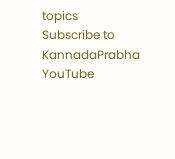topics
Subscribe to KannadaPrabha YouTube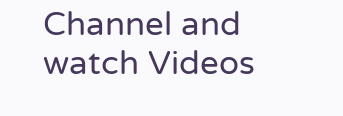Channel and watch Videos